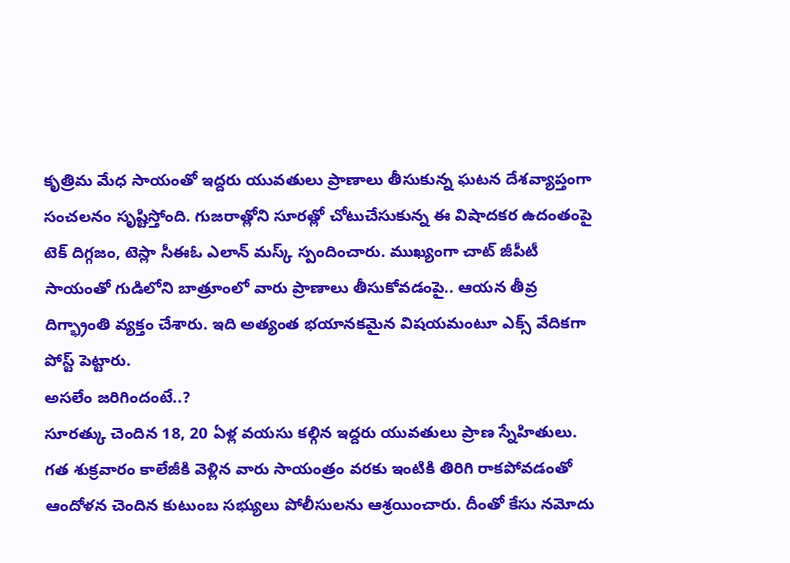కృత్రిమ మేధ సాయంతో ఇద్దరు యువతులు ప్రాణాలు తీసుకున్న ఘటన దేశవ్యాప్తంగా సంచలనం సృష్టిస్తోంది. గుజరాత్లోని సూరత్లో చోటుచేసుకున్న ఈ విషాదకర ఉదంతంపై టెక్ దిగ్గజం, టెస్లా సీఈఓ ఎలాన్ మస్క్ స్పందించారు. ముఖ్యంగా చాట్ జీపీటీ సాయంతో గుడిలోని బాత్రూంలో వారు ప్రాణాలు తీసుకోవడంపై.. ఆయన తీవ్ర దిగ్భ్రాంతి వ్యక్తం చేశారు. ఇది అత్యంత భయానకమైన విషయమంటూ ఎక్స్ వేదికగా పోస్ట్ పెట్టారు.
అసలేం జరిగిందంటే..?
సూరత్కు చెందిన 18, 20 ఏళ్ల వయసు కల్గిన ఇద్దరు యువతులు ప్రాణ స్నేహితులు. గత శుక్రవారం కాలేజీకి వెళ్లిన వారు సాయంత్రం వరకు ఇంటికి తిరిగి రాకపోవడంతో ఆందోళన చెందిన కుటుంబ సభ్యులు పోలీసులను ఆశ్రయించారు. దీంతో కేసు నమోదు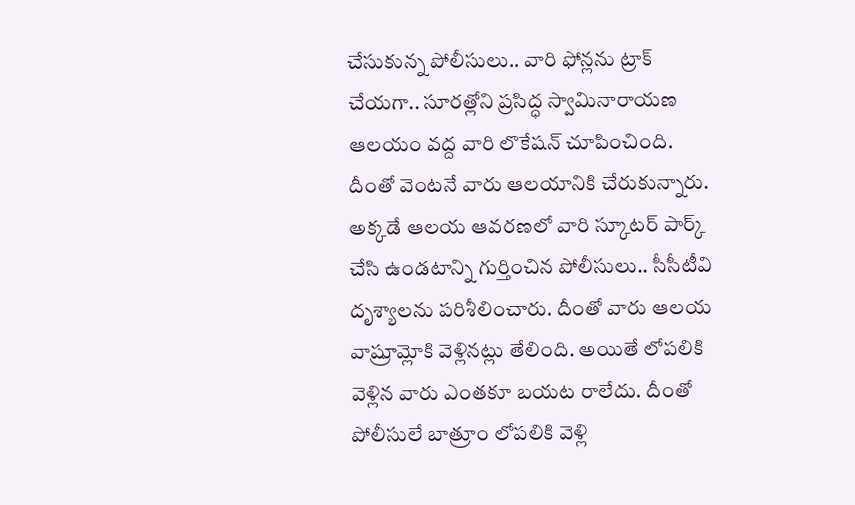చేసుకున్న పోలీసులు.. వారి ఫోన్లను ట్రాక్ చేయగా.. సూరత్లోని ప్రసిద్ధ స్వామినారాయణ ఆలయం వద్ద వారి లొకేషన్ చూపించింది. దీంతో వెంటనే వారు ఆలయానికి చేరుకున్నారు. అక్కడే ఆలయ ఆవరణలో వారి స్కూటర్ పార్క్ చేసి ఉండటాన్ని గుర్తించిన పోలీసులు.. సీసీటీవి దృశ్యాలను పరిశీలించారు. దీంతో వారు ఆలయ వాష్రూమ్లోకి వెళ్లినట్లు తేలింది. అయితే లోపలికి వెళ్లిన వారు ఎంతకూ బయట రాలేదు. దీంతో పోలీసులే బాత్రూం లోపలికి వెళ్లి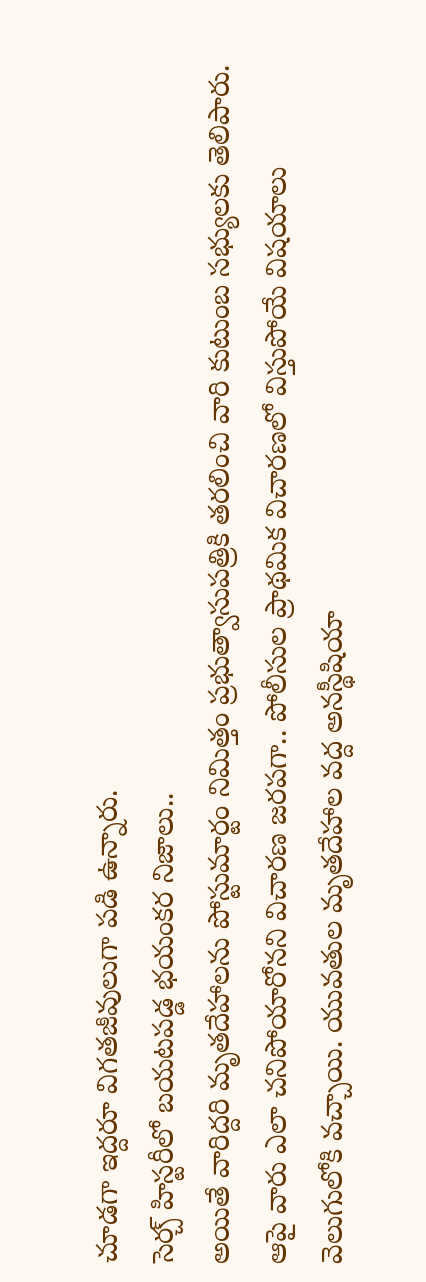చూడగా ఇద్దరూ విగతజీవులుగా పడి ఉన్నారు.
సెర్చ్ హిస్టరీలో బయటపడ్డ భయంకర నిజాలు..
అయితే వారిద్దరి మృతదేహాలను పోస్టుమార్టం నిమిత్తం ప్రభుత్వాసుపత్రికి తరలించి వారి కుటుంబ సభ్యులకు తెలిపారు. ఆపై వారు ఎలా చనిపోయారోనని విచారణ జరపగా.. పోలీసుల ప్రాథమిక విచారణలో విస్తుపోయే విషయాలు వెలుగులోకి వచ్చాయి. యువతుల మృతదేహాల వద్ద అనస్థీషియా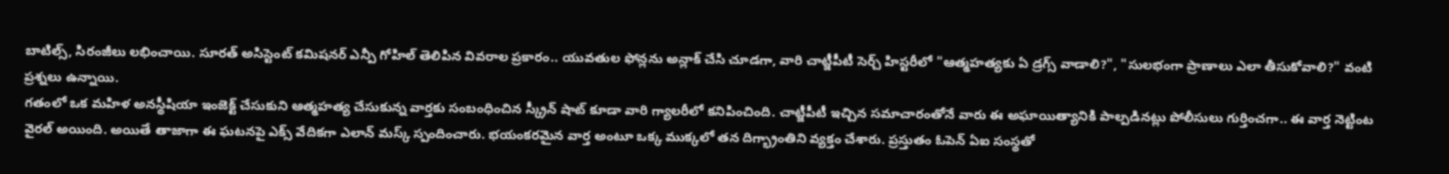బాటిల్స్, సిరంజీలు లభించాయి. సూరత్ అసిస్టెంట్ కమిషనర్ ఎన్పీ గోహిల్ తెలిపిన వివరాల ప్రకారం.. యువతుల ఫోన్లను అన్లాక్ చేసి చూడగా, వారి చాట్జీపీటీ సెర్చ్ హిస్టరీలో "ఆత్మహత్యకు ఏ డ్రగ్స్ వాడాలి?", "సులభంగా ప్రాణాలు ఎలా తీసుకోవాలి?" వంటి ప్రశ్నలు ఉన్నాయి.
గతంలో ఒక మహిళ అనస్థీషియా ఇంజెక్ట్ చేసుకుని ఆత్మహత్య చేసుకున్న వార్తకు సంబంధించిన స్క్రీన్ షాట్ కూడా వారి గ్యాలరీలో కనిపించింది. చాట్జీపీటీ ఇచ్చిన సమాచారంతోనే వారు ఈ అఘాయిత్యానికి పాల్పడినట్లు పోలీసులు గుర్తించగా.. ఈ వార్త నెట్టింట వైరల్ అయింది. అయితే తాజాగా ఈ ఘటనపై ఎక్స్ వేదికగా ఎలాన్ మస్క్ స్పందించారు. భయంకరమైన వార్త అంటూ ఒక్క ముక్కలో తన దిగ్భ్రాంతిని వ్యక్తం చేశారు. ప్రస్తుతం ఓపెన్ ఏఐ సంస్థతో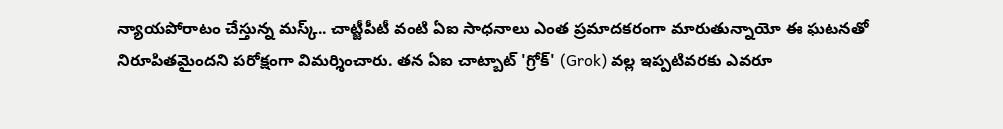న్యాయపోరాటం చేస్తున్న మస్క్.. చాట్జీపీటీ వంటి ఏఐ సాధనాలు ఎంత ప్రమాదకరంగా మారుతున్నాయో ఈ ఘటనతో నిరూపితమైందని పరోక్షంగా విమర్శించారు. తన ఏఐ చాట్బాట్ 'గ్రోక్' (Grok) వల్ల ఇప్పటివరకు ఎవరూ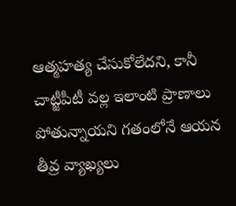ఆత్మహత్య చేసుకోలేదని, కానీ చాట్జీపీటీ వల్ల ఇలాంటి ప్రాణాలు పోతున్నాయని గతంలోనే ఆయన తీవ్ర వ్యాఖ్యలు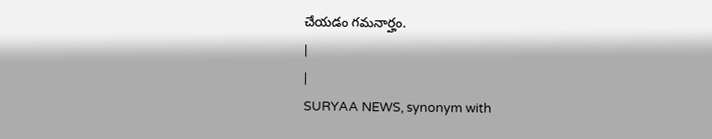చేయడం గమనార్హం.
|
|
SURYAA NEWS, synonym with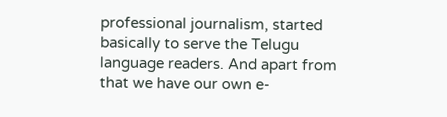professional journalism, started basically to serve the Telugu language readers. And apart from that we have our own e-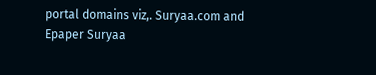portal domains viz,. Suryaa.com and Epaper Suryaa